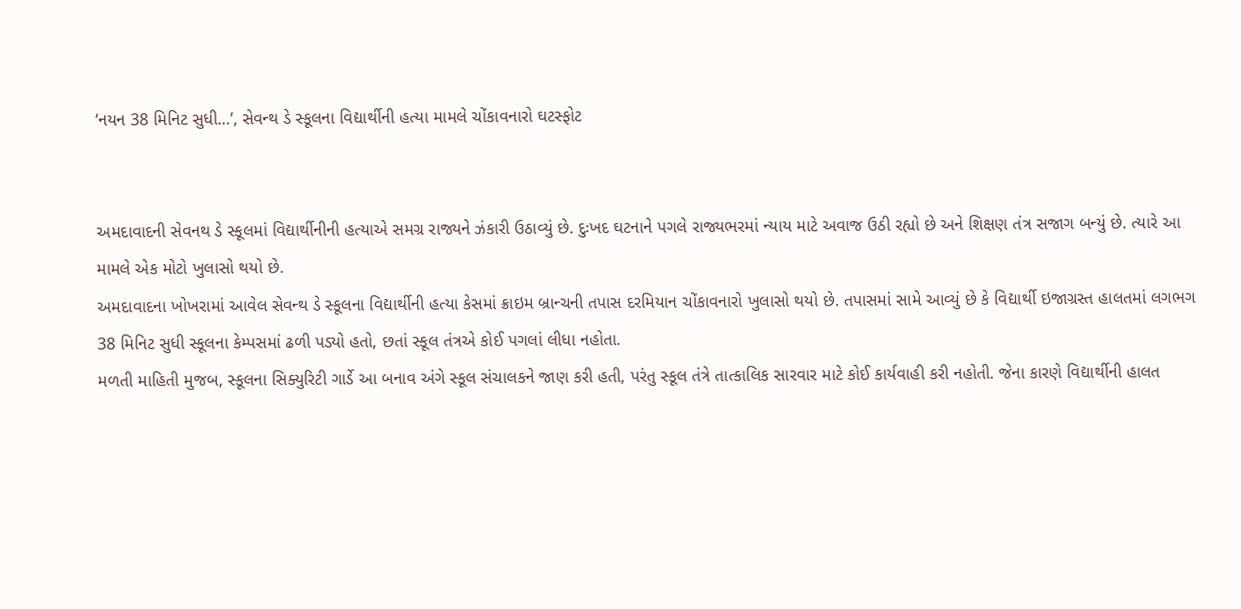‘નયન 38 મિનિટ સુધી…’, સેવન્થ ડે સ્કૂલના વિદ્યાર્થીની હત્યા મામલે ચોંકાવનારો ઘટસ્ફોટ


અમદાવાદની સેવનથ ડે સ્કૂલમાં વિદ્યાર્થીનીની હત્યાએ સમગ્ર રાજ્યને ઝંકારી ઉઠાવ્યું છે. દુઃખદ ઘટનાને પગલે રાજ્યભરમાં ન્યાય માટે અવાજ ઉઠી રહ્યો છે અને શિક્ષણ તંત્ર સજાગ બન્યું છે. ત્યારે આ મામલે એક મોટો ખુલાસો થયો છે.
અમદાવાદના ખોખરામાં આવેલ સેવન્થ ડે સ્કૂલના વિદ્યાર્થીની હત્યા કેસમાં ક્રાઇમ બ્રાન્ચની તપાસ દરમિયાન ચોંકાવનારો ખુલાસો થયો છે. તપાસમાં સામે આવ્યું છે કે વિદ્યાર્થી ઇજાગ્રસ્ત હાલતમાં લગભગ 38 મિનિટ સુધી સ્કૂલના કેમ્પસમાં ઢળી પડ્યો હતો, છતાં સ્કૂલ તંત્રએ કોઈ પગલાં લીધા નહોતા.
મળતી માહિતી મુજબ, સ્કૂલના સિક્યુરિટી ગાર્ડે આ બનાવ અંગે સ્કૂલ સંચાલકને જાણ કરી હતી, પરંતુ સ્કૂલ તંત્રે તાત્કાલિક સારવાર માટે કોઈ કાર્યવાહી કરી નહોતી. જેના કારણે વિદ્યાર્થીની હાલત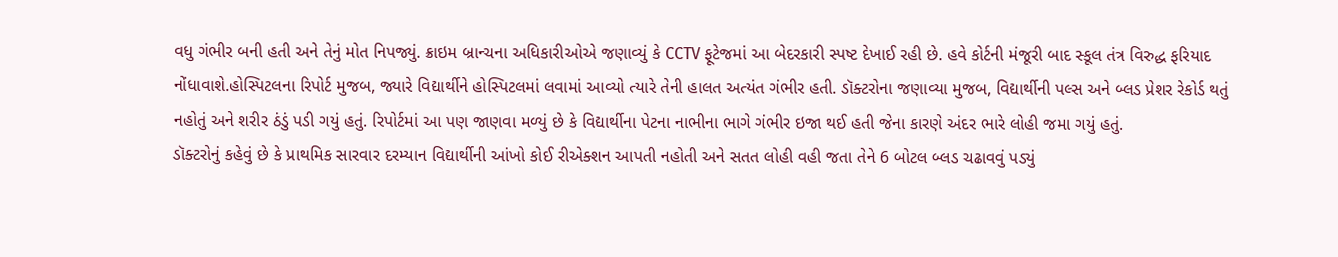વધુ ગંભીર બની હતી અને તેનું મોત નિપજ્યું. ક્રાઇમ બ્રાન્ચના અધિકારીઓએ જણાવ્યું કે CCTV ફૂટેજમાં આ બેદરકારી સ્પષ્ટ દેખાઈ રહી છે. હવે કોર્ટની મંજૂરી બાદ સ્કૂલ તંત્ર વિરુદ્ધ ફરિયાદ નોંધાવાશે.હોસ્પિટલના રિપોર્ટ મુજબ, જ્યારે વિદ્યાર્થીને હોસ્પિટલમાં લવામાં આવ્યો ત્યારે તેની હાલત અત્યંત ગંભીર હતી. ડૉક્ટરોના જણાવ્યા મુજબ, વિદ્યાર્થીની પલ્સ અને બ્લડ પ્રેશર રેકોર્ડ થતું નહોતું અને શરીર ઠંડું પડી ગયું હતું. રિપોર્ટમાં આ પણ જાણવા મળ્યું છે કે વિદ્યાર્થીના પેટના નાભીના ભાગે ગંભીર ઇજા થઈ હતી જેના કારણે અંદર ભારે લોહી જમા ગયું હતું.
ડૉક્ટરોનું કહેવું છે કે પ્રાથમિક સારવાર દરમ્યાન વિદ્યાર્થીની આંખો કોઈ રીએક્શન આપતી નહોતી અને સતત લોહી વહી જતા તેને 6 બોટલ બ્લડ ચઢાવવું પડ્યું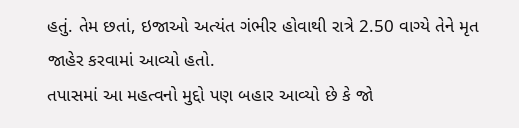હતું. તેમ છતાં, ઇજાઓ અત્યંત ગંભીર હોવાથી રાત્રે 2.50 વાગ્યે તેને મૃત જાહેર કરવામાં આવ્યો હતો.
તપાસમાં આ મહત્વનો મુદ્દો પણ બહાર આવ્યો છે કે જો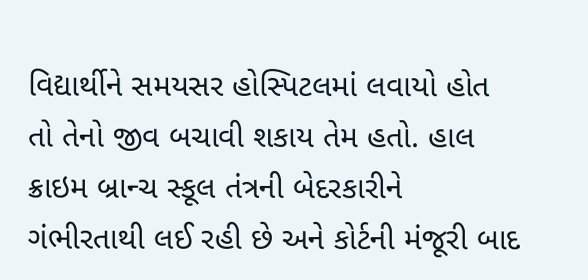વિદ્યાર્થીને સમયસર હોસ્પિટલમાં લવાયો હોત તો તેનો જીવ બચાવી શકાય તેમ હતો. હાલ ક્રાઇમ બ્રાન્ચ સ્કૂલ તંત્રની બેદરકારીને ગંભીરતાથી લઈ રહી છે અને કોર્ટની મંજૂરી બાદ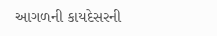આગળની કાયદેસરની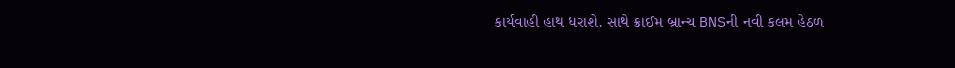કાર્યવાહી હાથ ધરાશે. સાથે ક્રાઈમ બ્રાન્ચ BNSની નવી કલમ હેઠળ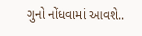ગુનો નોંધવામાં આવશે..